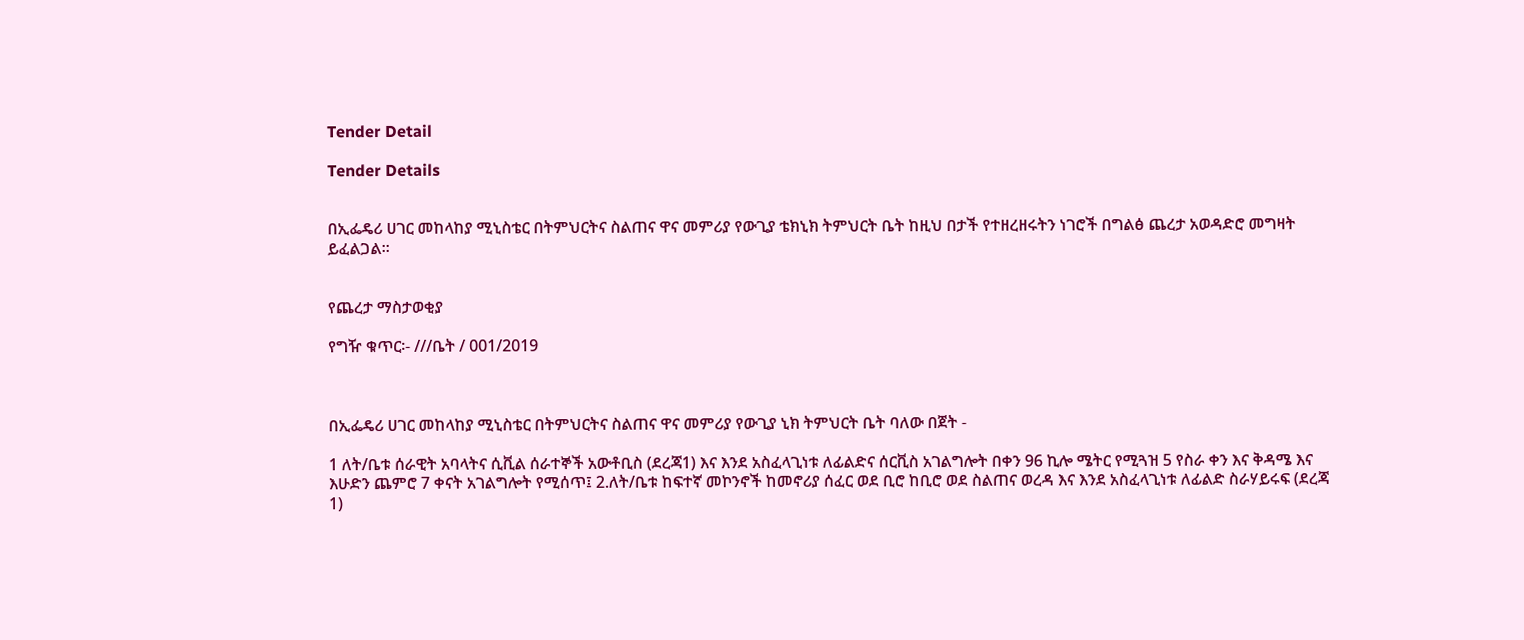Tender Detail

Tender Details


በኢፌዴሪ ሀገር መከላከያ ሚኒስቴር በትምህርትና ስልጠና ዋና መምሪያ የውጊያ ቴክኒክ ትምህርት ቤት ከዚህ በታች የተዘረዘሩትን ነገሮች በግልፅ ጨረታ አወዳድሮ መግዛት ይፈልጋል፡፡


የጨረታ ማስታወቂያ

የግዥ ቁጥር፡- ///ቤት / 001/2019



በኢፌዴሪ ሀገር መከላከያ ሚኒስቴር በትምህርትና ስልጠና ዋና መምሪያ የውጊያ ኒክ ትምህርት ቤት ባለው በጀት -

1 ለት/ቤቱ ሰራዊት አባላትና ሲቪል ሰራተኞች አውቶቢስ (ደረጃ1) እና እንደ አስፈላጊነቱ ለፊልድና ሰርቪስ አገልግሎት በቀን 96 ኪሎ ሜትር የሚጓዝ 5 የስራ ቀን እና ቅዳሜ እና እሁድን ጨምሮ 7 ቀናት አገልግሎት የሚሰጥ፤ 2.ለት/ቤቱ ከፍተኛ መኮንኖች ከመኖሪያ ሰፈር ወደ ቢሮ ከቢሮ ወደ ስልጠና ወረዳ እና እንደ አስፈላጊነቱ ለፊልድ ስራሃይሩፍ (ደረጃ 1)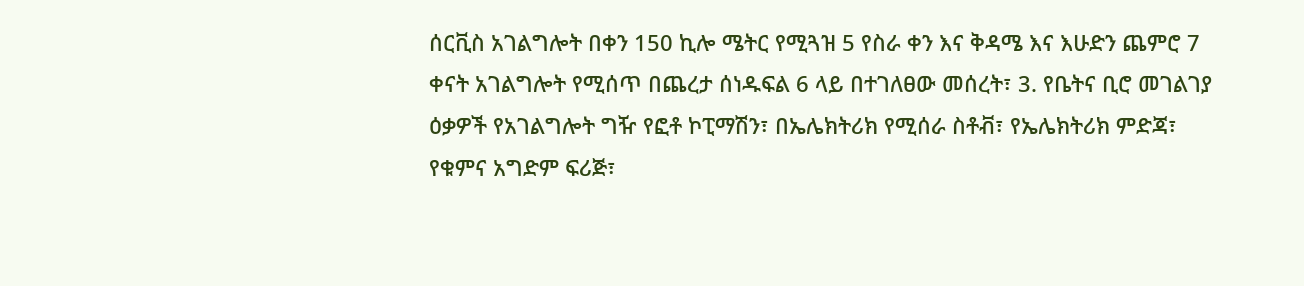ሰርቪስ አገልግሎት በቀን 150 ኪሎ ሜትር የሚጓዝ 5 የስራ ቀን እና ቅዳሜ እና እሁድን ጨምሮ 7 ቀናት አገልግሎት የሚሰጥ በጨረታ ሰነዱፍል 6 ላይ በተገለፀው መሰረት፣ 3. የቤትና ቢሮ መገልገያ ዕቃዎች የአገልግሎት ግዥ የፎቶ ኮፒማሽን፣ በኤሌክትሪክ የሚሰራ ስቶቭ፣ የኤሌክትሪክ ምድጃ፣ የቁምና አግድም ፍሪጅ፣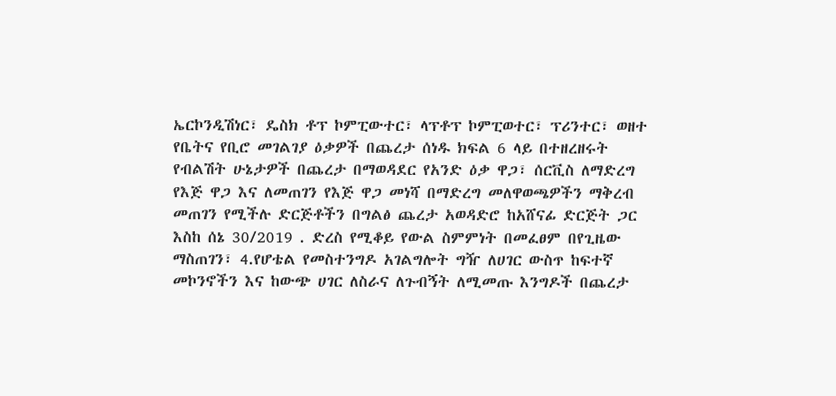ኤርኮንዲሽነር፣ ዴስክ ቶፕ ኮምፒውተር፣ ላፕቶፕ ኮምፒወተር፣ ፕሪንተር፣ ወዘተ የቤትና የቢሮ መገልገያ ዕቃዎች በጨረታ ሰነዱ ክፍል 6 ላይ በተዘረዘሩት የብልሽት ሁኔታዎች በጨረታ በማወዳደር የአንድ ዕቃ ዋጋ፣ ሰርቪስ ለማድረግ የእጅ ዋጋ እና ለመጠገን የእጅ ዋጋ መነሻ በማድረግ መለዋወጫዎችን ማቅረብ መጠገን የሚችሉ ድርጅቶችን በግልፅ ጨረታ አወዳድሮ ከአሸናፊ ድርጅት ጋር እስከ ሰኔ 30/2019 . ድረስ የሚቆይ የውል ስምምነት በመፈፀም በየጊዜው ማስጠገን፣ 4.የሆቴል የመስተንግዶ አገልግሎት ግዥ ለሀገር ውስጥ ከፍተኛ መኮንኖችን እና ከውጭ ሀገር ለስራና ለጉብኝት ለሚመጡ እንግዶች በጨረታ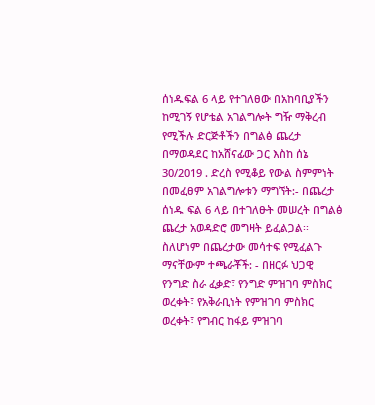ሰነዱፍል 6 ላይ የተገለፀው በአከባቢያችን ከሚገኝ የሆቴል አገልግሎት ግዥ ማቅረብ የሚችሉ ድርጅቶችን በግልፅ ጨረታ በማወዳደር ከአሸናፊው ጋር እስከ ሰኔ 30/2019 . ድረስ የሚቆይ የውል ስምምነት በመፈፀም አገልግሎቱን ማግኘት:- በጨረታ ሰነዱ ፍል 6 ላይ በተገለፁት መሠረት በግልፅ ጨረታ አወዳድሮ መግዛት ይፈልጋል፡፡ ስለሆነም በጨረታው መሳተፍ የሚፈልጉ ማናቸውም ተጫራቾች: - በዘርፉ ህጋዊ የንግድ ስራ ፈቃድ፣ የንግድ ምዝገባ ምስክር ወረቀት፣ የአቅራቢነት የምዝገባ ምስክር ወረቀት፣ የግብር ከፋይ ምዝገባ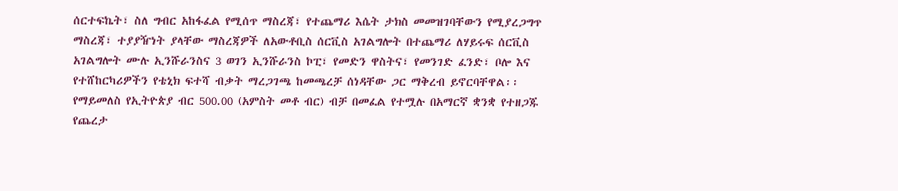ሰርተፍኬት፣ ስለ ግብር አከፋፈል የሚሰጥ ማስረጃ፣ የተጨማሪ እሴት ታክስ መመዝገባቸውን የሚያረጋግጥ ማስረጃ፣ ተያያዥነት ያላቸው ማስረጃዎች ለአውቶቢስ ሰርቪስ አገልግሎት በተጨማሪ ለሃይሩፍ ሰርቪስ አገልግሎት ሙሉ ኢንሹራንስና 3 ወገን ኢንሹራንስ ኮፒ፣ የመድን ዋስትና፣ የመንገድ ፈንድ፣ ቦሎ እና የተሸከርካሪዎችን የቴኒክ ፍተሻ ብቃት ማረጋገጫ ከመጫረቻ ሰነዳቸው ጋር ማቅረብ ይኖርባቸዋል፡፡ የማይመለስ የኢትዮጵያ ብር 500.00 (አምስት መቶ ብር) ብቻ በመፈል የተሟሉ በአማርኛ ቋንቋ የተዘጋጁ የጨረታ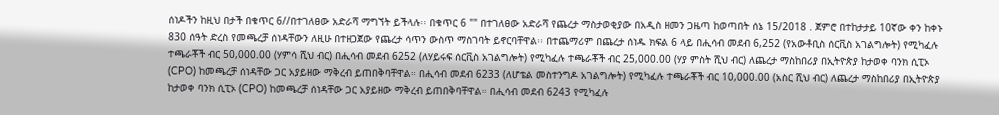ሰነዶችን ከዚህ በታች በቁጥር 6//በተገለፀው አድራሻ ማግኘት ይችላሉ፡፡ በቁጥር 6 "" በተገለፀው አድራሻ የጨረታ ማስታወቂያው በአዲስ ዘመን ጋዜጣ ከወጣበት ሰኔ 15/2018 . ጀምሮ በተከታታይ 10ኛው ቀን ከቀኑ 830 ሰዓት ድረስ የመጫረቻ ሰነዳቸውን ለዚሁ በተዘጋጀው የጨረታ ሳጥን ውስጥ ማስገባት ይኖርባቸዋል፡፡ በተጨማሪም በጨረታ ሰነዱ ክፍል 6 ላይ በሒሳብ መደብ 6,252 (የአውቶቢስ ሰርቪስ አገልግሎት) የሚካፈሉ ተጫራቾች ብር 50,000.00 (ሃምሳ ሺህ ብር) በሒሳብ መደብ 6252 (ለሃይሩፍ ሰርቪስ አገልግሎት) የሚካፈሉ ተጫራቾች ብር 25,000.00 (ሃያ ምስት ሺህ ብር) ለጨረታ ማስከበሪያ በኢትዮጵያ ከታወቀ ባንክ ሲፒኦ (CPO) ከመጫረቻ ሰነዳቸው ጋር አያይዘው ማቅረብ ይጠበቅባቸዋል። በሒሳብ መደብ 6233 (ለሆቴል መስተንግዶ አገልግሎት) የሚካፈሉ ተጫራቾች ብር 10,000.00 (አስር ሺህ ብር) ለጨረታ ማስከበሪያ በኢትዮጵያ ከታወቀ ባንክ ሲፒኦ (CPO) ከመጫረቻ ሰነዳቸው ጋር አያይዘው ማቅረብ ይጠበቅባቸዋል። በሒሳብ መደብ 6243 የሚካፈሉ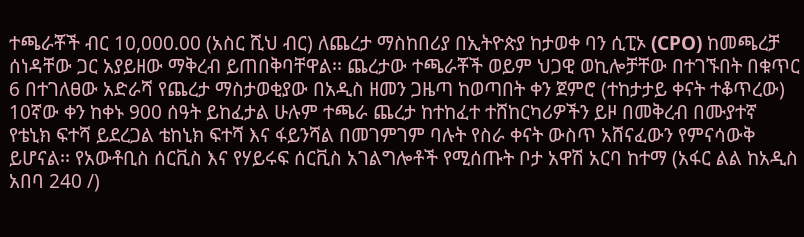ተጫራቾች ብር 10,000.00 (አስር ሺህ ብር) ለጨረታ ማስከበሪያ በኢትዮጵያ ከታወቀ ባን ሲፒኦ (CPO) ከመጫረቻ ሰነዳቸው ጋር አያይዘው ማቅረብ ይጠበቅባቸዋል፡፡ ጨረታው ተጫራቾች ወይም ህጋዊ ወኪሎቻቸው በተገኙበት በቁጥር 6 በተገለፀው አድራሻ የጨረታ ማስታወቂያው በአዲስ ዘመን ጋዜጣ ከወጣበት ቀን ጀምሮ (ተከታታይ ቀናት ተቆጥረው) 10ኛው ቀን ከቀኑ 900 ሰዓት ይከፈታል ሁሉም ተጫራ ጨረታ ከተከፈተ ተሸከርካሪዎችን ይዞ በመቅረብ በሙያተኛ የቴኒክ ፍተሻ ይደረጋል ቴከኒክ ፍተሻ እና ፋይንሻል በመገምገም ባሉት የስራ ቀናት ውስጥ አሸናፈውን የምናሳውቅ ይሆናል፡፡ የአውቶቢስ ሰርቪስ እና የሃይሩፍ ሰርቪስ አገልግሎቶች የሚሰጡት ቦታ አዋሽ አርባ ከተማ (አፋር ልል ከአዲስ አበባ 240 /)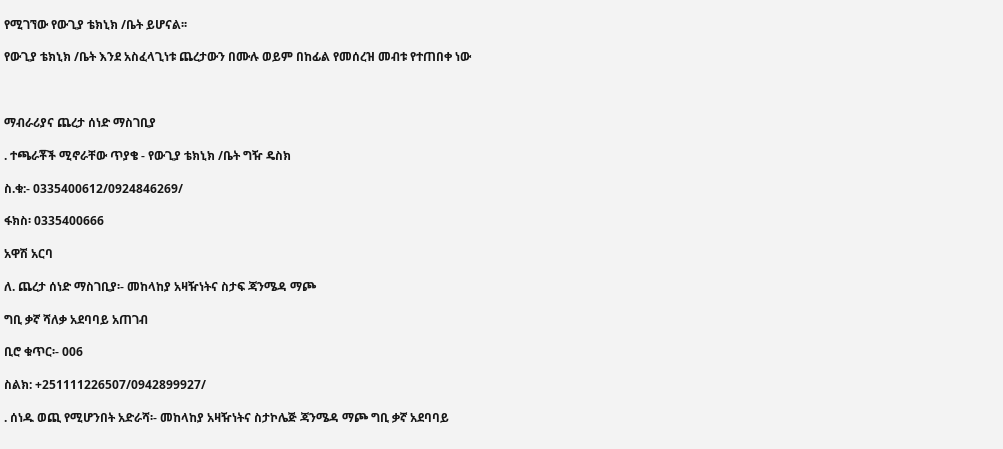የሚገኘው የውጊያ ቴክኒክ /ቤት ይሆናል፡፡

የውጊያ ቴክኒክ /ቤት እንደ አስፈላጊነቱ ጨረታውን በሙሉ ወይም በከፊል የመሰረዝ መብቱ የተጠበቀ ነው



ማብራሪያና ጨረታ ሰነድ ማስገቢያ

. ተጫራቾች ሚኖራቸው ጥያቄ - የውጊያ ቴክኒክ /ቤት ግዥ ዴስክ

ስ.ቁ:- 0335400612/0924846269/

ፋክስ፡ 0335400666

አዋሽ አርባ

ለ. ጨረታ ሰነድ ማስገቢያ፡- መከላከያ አዛዥነትና ስታፍ ጃንሜዳ ማጮ

ግቢ ቃኛ ሻለቃ አደባባይ አጠገብ

ቢሮ ቁጥር፡- 006

ስልክ: +251111226507/0942899927/

. ሰነዱ ወጪ የሚሆንበት አድራሻ፡- መከላከያ አዛዥነትና ስታኮሌጅ ጃንሜዳ ማጮ ግቢ ቃኛ አደባባይ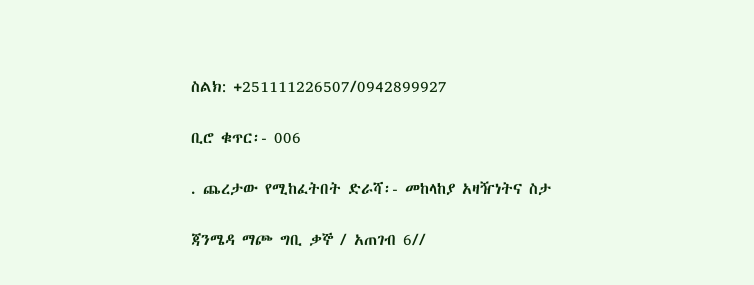ስልክ: +251111226507/0942899927

ቢሮ ቁጥር፡- 006

. ጨረታው የሚከፈትበት ድራሻ፡- መከላከያ አዛዥነትና ስታ

ጃንሜዳ ማጮ ግቢ ቃኞ / አጠገብ 6//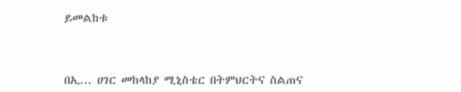ይመልከቱ



በኢ... ሀገር መከላከያ ሚኒስቴር በትምህርትና ስልጠና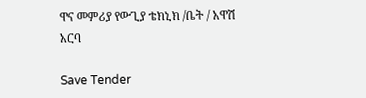ዋና መምሪያ የውጊያ ቴክኒክ /ቤት / አዋሽ አርባ

Save Tender